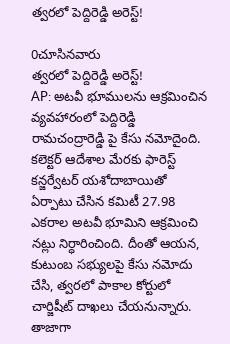త్వరలో పెద్దిరెడ్డి అరెస్ట్!

0చూసినవారు
త్వరలో పెద్దిరెడ్డి అరెస్ట్!
AP: అటవీ భూములను ఆక్రమించిన వ్యవహారంలో పెద్దిరెడ్డి రామచంద్రారెడ్డి పై కేసు నమోదైంది. కలెక్టర్ ఆదేశాల మేరకు ఫారెస్ట్ కన్జర్వేటర్ యశోదాబాయితో ఏర్పాటు చేసిన కమిటీ 27.98 ఎకరాల అటవీ భూమిని ఆక్రమించి నట్లు నిర్ధారించింది. దీంతో ఆయన, కుటుంబ సభ్యులపై కేసు నమోదు చేసి, త్వరలో పాకాల కోర్టులో చార్జిషీట్ దాఖలు చేయనున్నారు. తాజాగా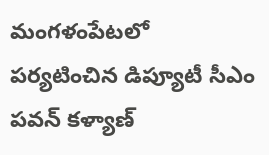మంగళంపేటలో పర్యటించిన డిప్యూటీ సీఎం పవన్ కళ్యాణ్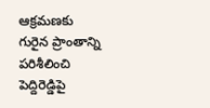ఆక్రమణకు గురైన ప్రాంతాన్ని పరిశీలించి పెద్దిరెడ్డిపై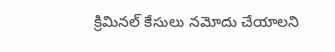క్రిమినల్ కేసులు నమోదు చేయాలని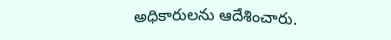అధికారులను ఆదేశించారు.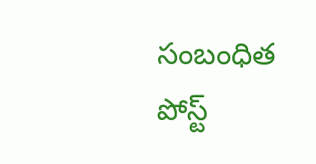సంబంధిత పోస్ట్